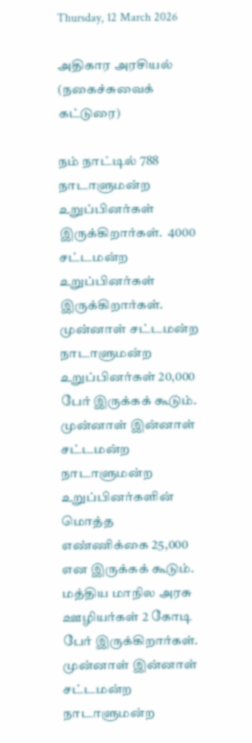Thursday, 12 March 2026

அதிகார அரசியல் (நகைச்சுவைக் கட்டுரை)

நம் நாட்டில் 788 நாடாளுமன்ற உறுப்பினர்கள் இருக்கிறார்கள்.  4000 சட்டமன்ற உறுப்பினர்கள் இருக்கிறார்கள். முன்னாள் சட்டமன்ற நாடாளுமன்ற உறுப்பினர்கள் 20,000 பேர் இருக்கக் கூடும். முன்னாள் இன்னாள் சட்டமன்ற நாடாளுமன்ற உறுப்பினர்களின் மொத்த எண்ணிக்கை 25,000 என இருக்கக் கூடும். மத்திய மாநில அரசு ஊழியர்கள் 2 கோடி பேர் இருக்கிறார்கள். முன்னாள் இன்னாள் சட்டமன்ற நாடாளுமன்ற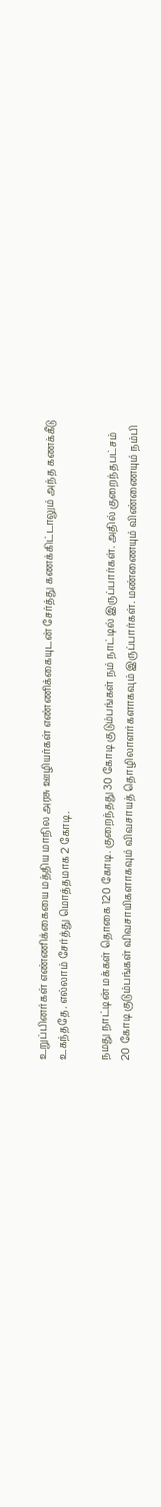உறுப்பினர்கள் எண்ணிக்கையை மத்திய மாநில அரசு ஊழியர்கள் எண்ணிக்கையுடன் சேர்த்து கணக்கிட்டாலும் அந்த கணக்கீடு உகந்ததே. எல்லாம் சேர்த்து மொத்தமாக 2 கோடி.

நமது நாட்டின் மக்கள் தொகை 120 கோடி. குறைந்தது 30 கோடி குடும்பங்கள் நம் நாட்டில் இருப்பார்கள். அதில் குறைந்தபட்சம் 20 கோடி குடும்பங்கள் விவசாயிகளாகவும் விவசாயத் தொழிலாளர்களாகவும் இருப்பார்கள். மண்ணையும் விண்ணையும் நம்பி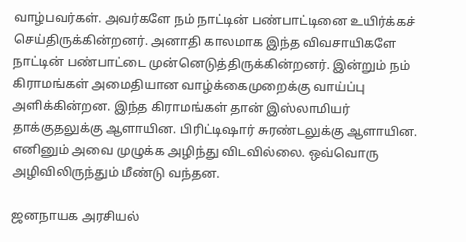வாழ்பவர்கள். அவர்களே நம் நாட்டின் பண்பாட்டினை உயிர்க்கச் செய்திருக்கின்றனர். அனாதி காலமாக இந்த விவசாயிகளே நாட்டின் பண்பாட்டை முன்னெடுத்திருக்கின்றனர். இன்றும் நம் கிராமங்கள் அமைதியான வாழ்க்கைமுறைக்கு வாய்ப்பு அளிக்கின்றன. இந்த கிராமங்கள் தான் இஸ்லாமியர் தாக்குதலுக்கு ஆளாயின. பிரிட்டிஷார் சுரண்டலுக்கு ஆளாயின. எனினும் அவை முழுக்க அழிந்து விடவில்லை. ஒவ்வொரு அழிவிலிருந்தும் மீண்டு வந்தன.

ஜனநாயக அரசியல்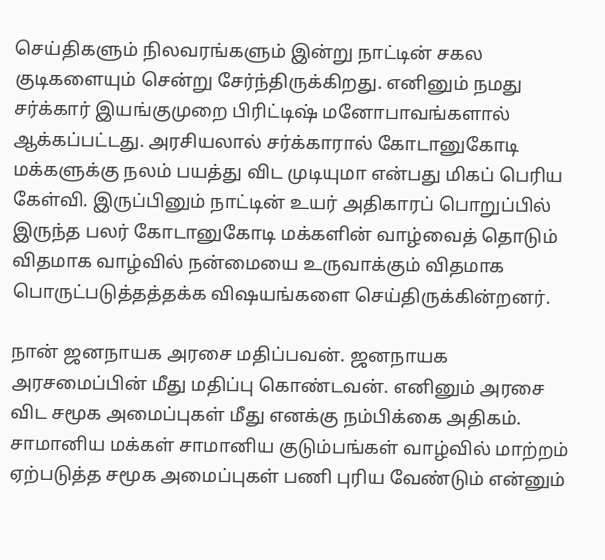செய்திகளும் நிலவரங்களும் இன்று நாட்டின் சகல குடிகளையும் சென்று சேர்ந்திருக்கிறது. எனினும் நமது சர்க்கார் இயங்குமுறை பிரிட்டிஷ் மனோபாவங்களால் ஆக்கப்பட்டது. அரசியலால் சர்க்காரால் கோடானுகோடி மக்களுக்கு நலம் பயத்து விட முடியுமா என்பது மிகப் பெரிய கேள்வி. இருப்பினும் நாட்டின் உயர் அதிகாரப் பொறுப்பில் இருந்த பலர் கோடானுகோடி மக்களின் வாழ்வைத் தொடும் விதமாக வாழ்வில் நன்மையை உருவாக்கும் விதமாக பொருட்படுத்தத்தக்க விஷயங்களை செய்திருக்கின்றனர்.

நான் ஜனநாயக அரசை மதிப்பவன். ஜனநாயக அரசமைப்பின் மீது மதிப்பு கொண்டவன். எனினும் அரசை விட சமூக அமைப்புகள் மீது எனக்கு நம்பிக்கை அதிகம். சாமானிய மக்கள் சாமானிய குடும்பங்கள் வாழ்வில் மாற்றம் ஏற்படுத்த சமூக அமைப்புகள் பணி புரிய வேண்டும் என்னும்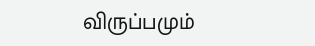விருப்பமும்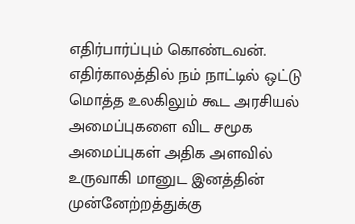எதிர்பார்ப்பும் கொண்டவன்.  எதிர்காலத்தில் நம் நாட்டில் ஒட்டு மொத்த உலகிலும் கூட அரசியல் அமைப்புகளை விட சமூக அமைப்புகள் அதிக அளவில் உருவாகி மானுட இனத்தின் முன்னேற்றத்துக்கு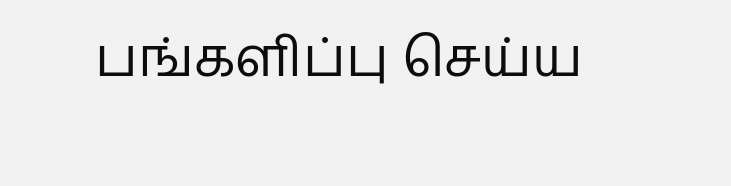பங்களிப்பு செய்ய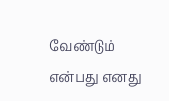வேண்டும் என்பது எனது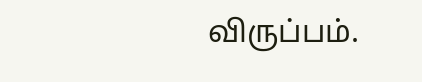விருப்பம்.